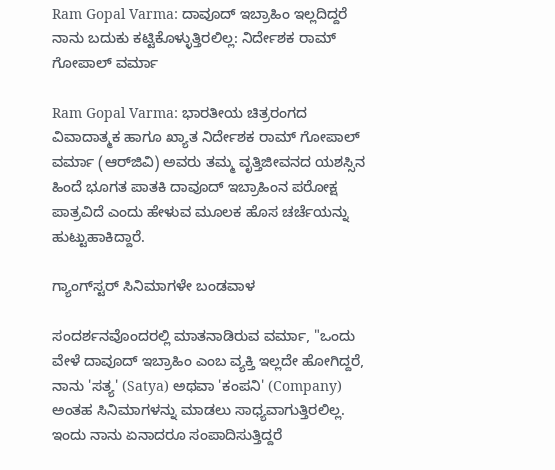Ram Gopal Varma: ದಾವೂದ್ ಇಬ್ರಾಹಿಂ ಇಲ್ಲದಿದ್ದರೆ ನಾನು ಬದುಕು ಕಟ್ಟಿಕೊಳ್ಳುತ್ತಿರಲಿಲ್ಲ: ನಿರ್ದೇಶಕ ರಾಮ್ ಗೋಪಾಲ್ ವರ್ಮಾ

Ram Gopal Varma: ಭಾರತೀಯ ಚಿತ್ರರಂಗದ ವಿವಾದಾತ್ಮಕ ಹಾಗೂ ಖ್ಯಾತ ನಿರ್ದೇಶಕ ರಾಮ್ ಗೋಪಾಲ್ ವರ್ಮಾ (ಆರ್‌ಜಿವಿ) ಅವರು ತಮ್ಮ ವೃತ್ತಿಜೀವನದ ಯಶಸ್ಸಿನ ಹಿಂದೆ ಭೂಗತ ಪಾತಕಿ ದಾವೂದ್ ಇಬ್ರಾಹಿಂನ ಪರೋಕ್ಷ ಪಾತ್ರವಿದೆ ಎಂದು ಹೇಳುವ ಮೂಲಕ ಹೊಸ ಚರ್ಚೆಯನ್ನು ಹುಟ್ಟುಹಾಕಿದ್ದಾರೆ.

ಗ್ಯಾಂಗ್‌ಸ್ಟರ್‌ ಸಿನಿಮಾಗಳೇ ಬಂಡವಾಳ

ಸಂದರ್ಶನವೊಂದರಲ್ಲಿ ಮಾತನಾಡಿರುವ ವರ್ಮಾ, "ಒಂದು ವೇಳೆ ದಾವೂದ್ ಇಬ್ರಾಹಿಂ ಎಂಬ ವ್ಯಕ್ತಿ ಇಲ್ಲದೇ ಹೋಗಿದ್ದರೆ, ನಾನು 'ಸತ್ಯ' (Satya) ಅಥವಾ 'ಕಂಪನಿ' (Company) ಅಂತಹ ಸಿನಿಮಾಗಳನ್ನು ಮಾಡಲು ಸಾಧ್ಯವಾಗುತ್ತಿರಲಿಲ್ಲ. ಇಂದು ನಾನು ಏನಾದರೂ ಸಂಪಾದಿಸುತ್ತಿದ್ದರೆ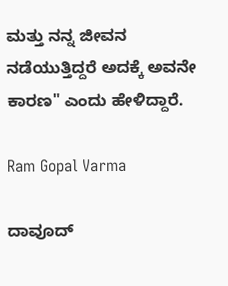ಮತ್ತು ನನ್ನ ಜೀವನ ನಡೆಯುತ್ತಿದ್ದರೆ ಅದಕ್ಕೆ ಅವನೇ ಕಾರಣ" ಎಂದು ಹೇಳಿದ್ದಾರೆ.

Ram Gopal Varma

ದಾವೂದ್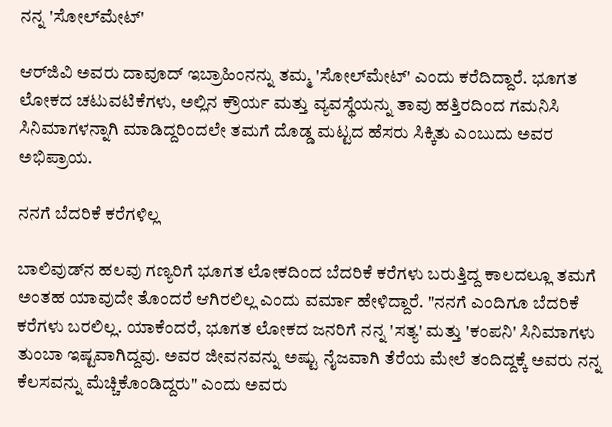ನನ್ನ 'ಸೋಲ್‌ಮೇಟ್'

ಆರ್‌ಜಿವಿ ಅವರು ದಾವೂದ್ ಇಬ್ರಾಹಿಂನನ್ನು ತಮ್ಮ 'ಸೋಲ್‌ಮೇಟ್' ಎಂದು ಕರೆದಿದ್ದಾರೆ. ಭೂಗತ ಲೋಕದ ಚಟುವಟಿಕೆಗಳು, ಅಲ್ಲಿನ ಕ್ರೌರ್ಯ ಮತ್ತು ವ್ಯವಸ್ಥೆಯನ್ನು ತಾವು ಹತ್ತಿರದಿಂದ ಗಮನಿಸಿ ಸಿನಿಮಾಗಳನ್ನಾಗಿ ಮಾಡಿದ್ದರಿಂದಲೇ ತಮಗೆ ದೊಡ್ಡ ಮಟ್ಟದ ಹೆಸರು ಸಿಕ್ಕಿತು ಎಂಬುದು ಅವರ ಅಭಿಪ್ರಾಯ.

ನನಗೆ ಬೆದರಿಕೆ ಕರೆಗಳಿಲ್ಲ

ಬಾಲಿವುಡ್‌ನ ಹಲವು ಗಣ್ಯರಿಗೆ ಭೂಗತ ಲೋಕದಿಂದ ಬೆದರಿಕೆ ಕರೆಗಳು ಬರುತ್ತಿದ್ದ ಕಾಲದಲ್ಲೂ ತಮಗೆ ಅಂತಹ ಯಾವುದೇ ತೊಂದರೆ ಆಗಿರಲಿಲ್ಲ ಎಂದು ವರ್ಮಾ ಹೇಳಿದ್ದಾರೆ. "ನನಗೆ ಎಂದಿಗೂ ಬೆದರಿಕೆ ಕರೆಗಳು ಬರಲಿಲ್ಲ. ಯಾಕೆಂದರೆ, ಭೂಗತ ಲೋಕದ ಜನರಿಗೆ ನನ್ನ 'ಸತ್ಯ' ಮತ್ತು 'ಕಂಪನಿ' ಸಿನಿಮಾಗಳು ತುಂಬಾ ಇಷ್ಟವಾಗಿದ್ದವು. ಅವರ ಜೀವನವನ್ನು ಅಷ್ಟು ನೈಜವಾಗಿ ತೆರೆಯ ಮೇಲೆ ತಂದಿದ್ದಕ್ಕೆ ಅವರು ನನ್ನ ಕೆಲಸವನ್ನು ಮೆಚ್ಚಿಕೊಂಡಿದ್ದರು" ಎಂದು ಅವರು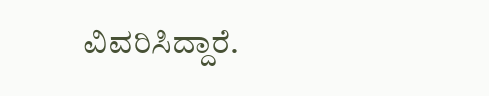ವಿವರಿಸಿದ್ದಾರೆ.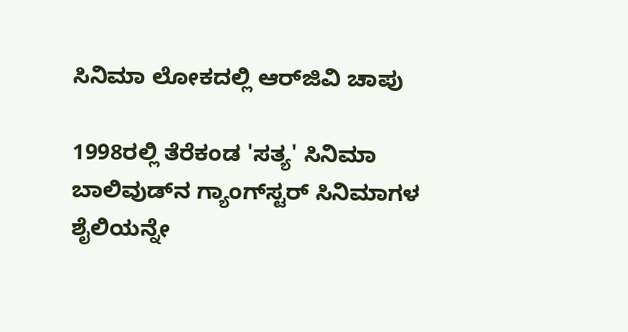ಸಿನಿಮಾ ಲೋಕದಲ್ಲಿ ಆರ್‌ಜಿವಿ ಚಾಪು

1998ರಲ್ಲಿ ತೆರೆಕಂಡ 'ಸತ್ಯ' ಸಿನಿಮಾ ಬಾಲಿವುಡ್‌ನ ಗ್ಯಾಂಗ್‌ಸ್ಟರ್ ಸಿನಿಮಾಗಳ ಶೈಲಿಯನ್ನೇ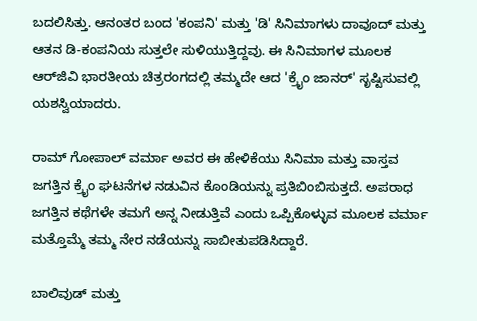ಬದಲಿಸಿತ್ತು. ಆನಂತರ ಬಂದ 'ಕಂಪನಿ' ಮತ್ತು 'ಡಿ' ಸಿನಿಮಾಗಳು ದಾವೂದ್ ಮತ್ತು ಆತನ ಡಿ-ಕಂಪನಿಯ ಸುತ್ತಲೇ ಸುಳಿಯುತ್ತಿದ್ದವು. ಈ ಸಿನಿಮಾಗಳ ಮೂಲಕ ಆರ್‌ಜಿವಿ ಭಾರತೀಯ ಚಿತ್ರರಂಗದಲ್ಲಿ ತಮ್ಮದೇ ಆದ 'ಕ್ರೈಂ ಜಾನರ್' ಸೃಷ್ಟಿಸುವಲ್ಲಿ ಯಶಸ್ವಿಯಾದರು.

ರಾಮ್ ಗೋಪಾಲ್ ವರ್ಮಾ ಅವರ ಈ ಹೇಳಿಕೆಯು ಸಿನಿಮಾ ಮತ್ತು ವಾಸ್ತವ ಜಗತ್ತಿನ ಕ್ರೈಂ ಘಟನೆಗಳ ನಡುವಿನ ಕೊಂಡಿಯನ್ನು ಪ್ರತಿಬಿಂಬಿಸುತ್ತದೆ. ಅಪರಾಧ ಜಗತ್ತಿನ ಕಥೆಗಳೇ ತಮಗೆ ಅನ್ನ ನೀಡುತ್ತಿವೆ ಎಂದು ಒಪ್ಪಿಕೊಳ್ಳುವ ಮೂಲಕ ವರ್ಮಾ ಮತ್ತೊಮ್ಮೆ ತಮ್ಮ ನೇರ ನಡೆಯನ್ನು ಸಾಬೀತುಪಡಿಸಿದ್ದಾರೆ.

ಬಾಲಿವುಡ್ ಮತ್ತು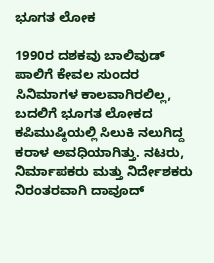ಭೂಗತ ಲೋಕ

1990ರ ದಶಕವು ಬಾಲಿವುಡ್ ಪಾಲಿಗೆ ಕೇವಲ ಸುಂದರ ಸಿನಿಮಾಗಳ ಕಾಲವಾಗಿರಲಿಲ್ಲ, ಬದಲಿಗೆ ಭೂಗತ ಲೋಕದ ಕಪಿಮುಷ್ಠಿಯಲ್ಲಿ ಸಿಲುಕಿ ನಲುಗಿದ್ದ ಕರಾಳ ಅವಧಿಯಾಗಿತ್ತು. ನಟರು, ನಿರ್ಮಾಪಕರು ಮತ್ತು ನಿರ್ದೇಶಕರು ನಿರಂತರವಾಗಿ ದಾವೂದ್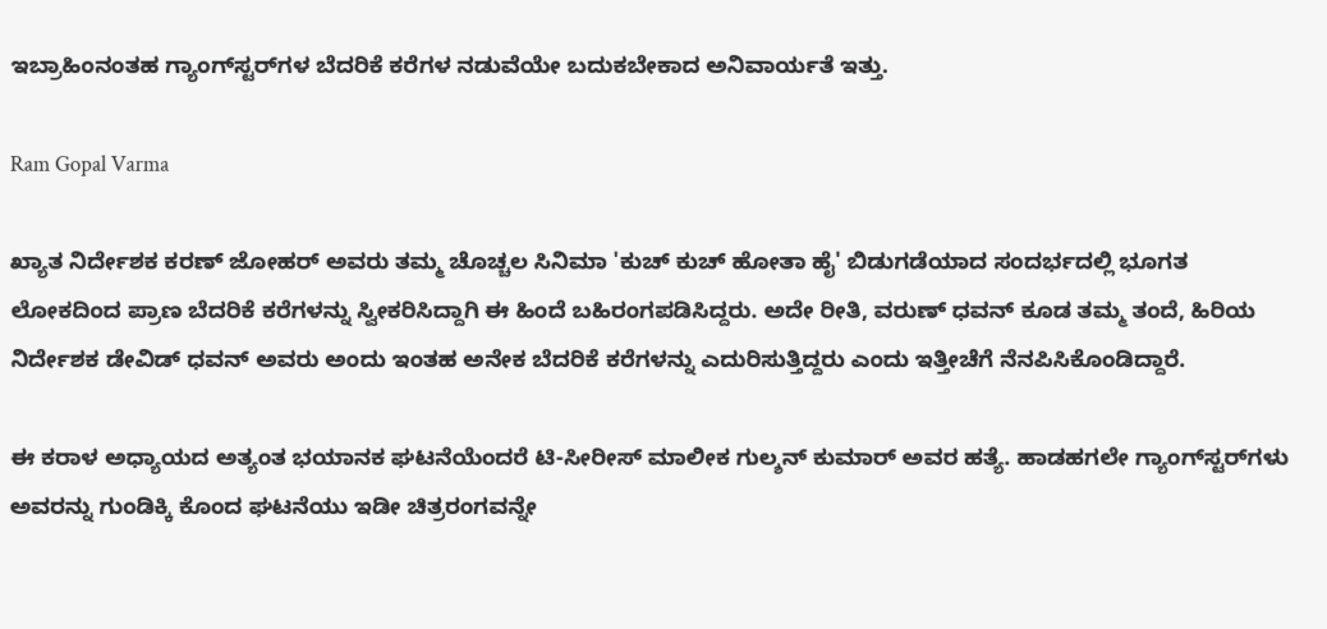ಇಬ್ರಾಹಿಂನಂತಹ ಗ್ಯಾಂಗ್‌ಸ್ಟರ್‌ಗಳ ಬೆದರಿಕೆ ಕರೆಗಳ ನಡುವೆಯೇ ಬದುಕಬೇಕಾದ ಅನಿವಾರ್ಯತೆ ಇತ್ತು.

Ram Gopal Varma

ಖ್ಯಾತ ನಿರ್ದೇಶಕ ಕರಣ್ ಜೋಹರ್ ಅವರು ತಮ್ಮ ಚೊಚ್ಚಲ ಸಿನಿಮಾ 'ಕುಚ್ ಕುಚ್ ಹೋತಾ ಹೈ' ಬಿಡುಗಡೆಯಾದ ಸಂದರ್ಭದಲ್ಲಿ ಭೂಗತ ಲೋಕದಿಂದ ಪ್ರಾಣ ಬೆದರಿಕೆ ಕರೆಗಳನ್ನು ಸ್ವೀಕರಿಸಿದ್ದಾಗಿ ಈ ಹಿಂದೆ ಬಹಿರಂಗಪಡಿಸಿದ್ದರು. ಅದೇ ರೀತಿ, ವರುಣ್ ಧವನ್ ಕೂಡ ತಮ್ಮ ತಂದೆ, ಹಿರಿಯ ನಿರ್ದೇಶಕ ಡೇವಿಡ್ ಧವನ್ ಅವರು ಅಂದು ಇಂತಹ ಅನೇಕ ಬೆದರಿಕೆ ಕರೆಗಳನ್ನು ಎದುರಿಸುತ್ತಿದ್ದರು ಎಂದು ಇತ್ತೀಚೆಗೆ ನೆನಪಿಸಿಕೊಂಡಿದ್ದಾರೆ.

ಈ ಕರಾಳ ಅಧ್ಯಾಯದ ಅತ್ಯಂತ ಭಯಾನಕ ಘಟನೆಯೆಂದರೆ ಟಿ-ಸೀರೀಸ್ ಮಾಲೀಕ ಗುಲ್ಶನ್ ಕುಮಾರ್ ಅವರ ಹತ್ಯೆ. ಹಾಡಹಗಲೇ ಗ್ಯಾಂಗ್‌ಸ್ಟರ್‌ಗಳು ಅವರನ್ನು ಗುಂಡಿಕ್ಕಿ ಕೊಂದ ಘಟನೆಯು ಇಡೀ ಚಿತ್ರರಂಗವನ್ನೇ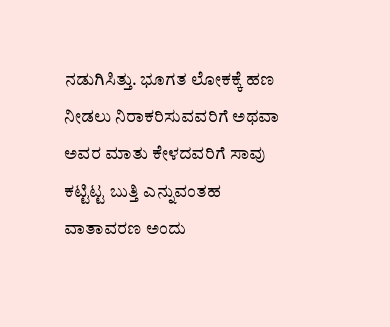ನಡುಗಿಸಿತ್ತು. ಭೂಗತ ಲೋಕಕ್ಕೆ ಹಣ ನೀಡಲು ನಿರಾಕರಿಸುವವರಿಗೆ ಅಥವಾ ಅವರ ಮಾತು ಕೇಳದವರಿಗೆ ಸಾವು ಕಟ್ಟಿಟ್ಟ ಬುತ್ತಿ ಎನ್ನುವಂತಹ ವಾತಾವರಣ ಅಂದು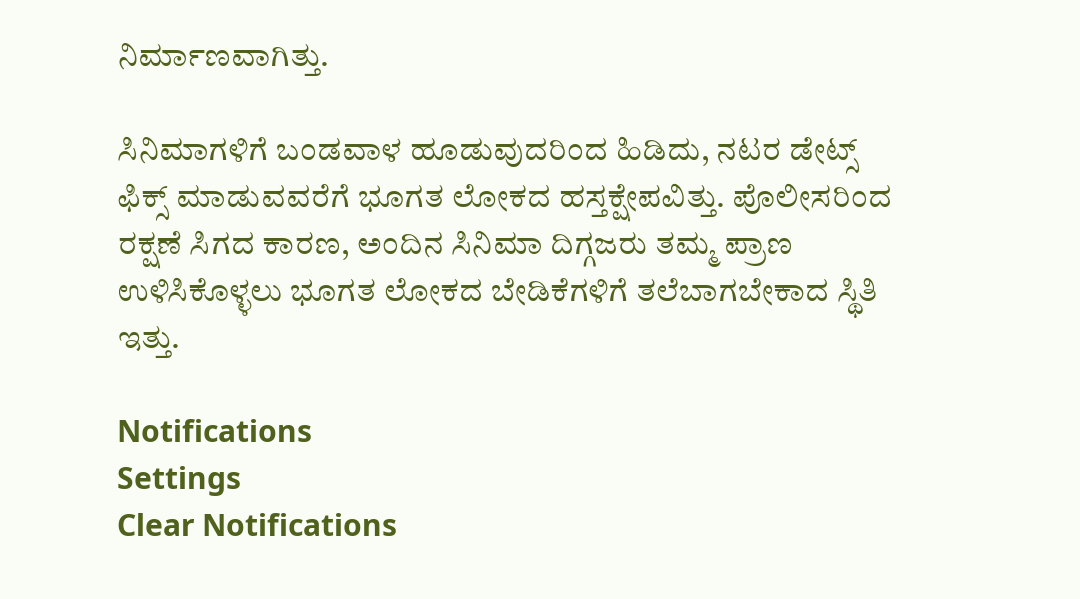ನಿರ್ಮಾಣವಾಗಿತ್ತು.

ಸಿನಿಮಾಗಳಿಗೆ ಬಂಡವಾಳ ಹೂಡುವುದರಿಂದ ಹಿಡಿದು, ನಟರ ಡೇಟ್ಸ್ ಫಿಕ್ಸ್ ಮಾಡುವವರೆಗೆ ಭೂಗತ ಲೋಕದ ಹಸ್ತಕ್ಷೇಪವಿತ್ತು. ಪೊಲೀಸರಿಂದ ರಕ್ಷಣೆ ಸಿಗದ ಕಾರಣ, ಅಂದಿನ ಸಿನಿಮಾ ದಿಗ್ಗಜರು ತಮ್ಮ ಪ್ರಾಣ ಉಳಿಸಿಕೊಳ್ಳಲು ಭೂಗತ ಲೋಕದ ಬೇಡಿಕೆಗಳಿಗೆ ತಲೆಬಾಗಬೇಕಾದ ಸ್ಥಿತಿ ಇತ್ತು.

Notifications
Settings
Clear Notifications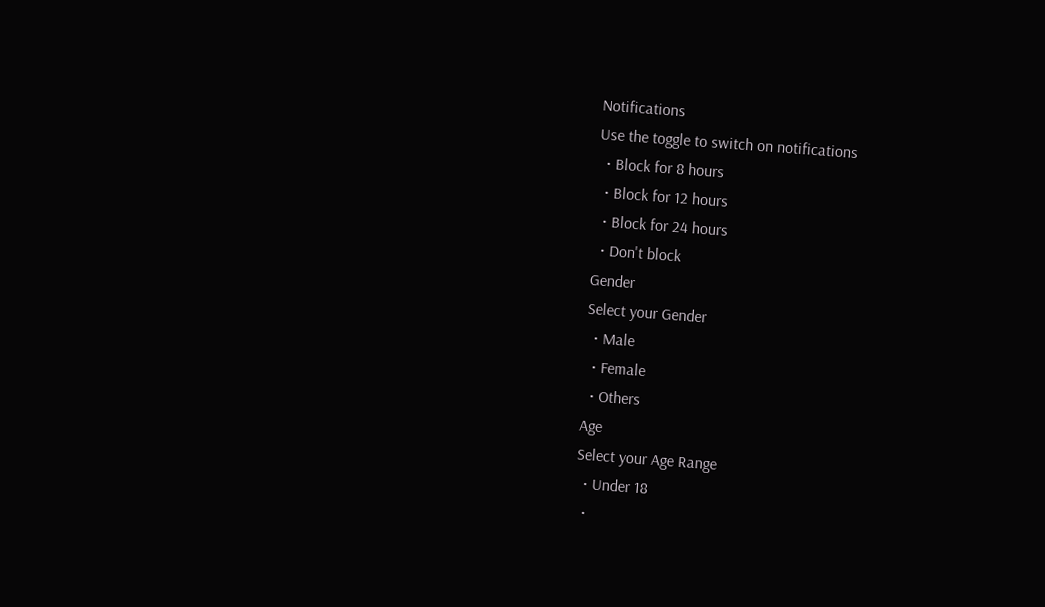Notifications
Use the toggle to switch on notifications
  • Block for 8 hours
  • Block for 12 hours
  • Block for 24 hours
  • Don't block
Gender
Select your Gender
  • Male
  • Female
  • Others
Age
Select your Age Range
  • Under 18
  •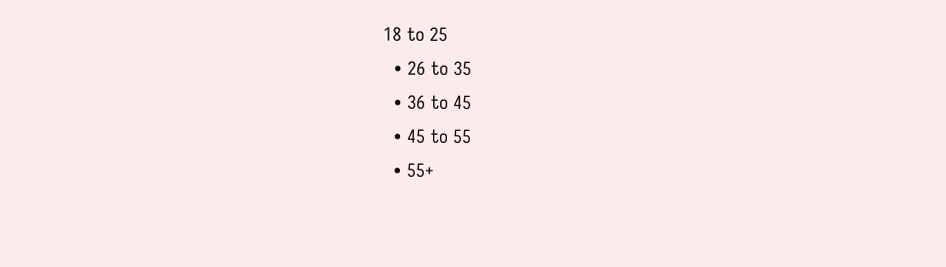18 to 25
  • 26 to 35
  • 36 to 45
  • 45 to 55
  • 55+